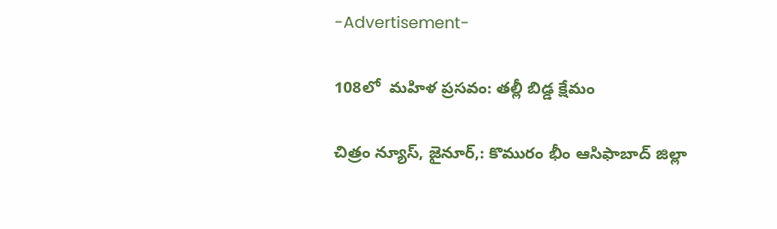-Advertisement-

108లో  మహిళ ప్రసవం: తల్లీ బిడ్డ క్షేమం

చిత్రం న్యూస్, జైనూర్,: కొమురం భీం ఆసిఫాబాద్ జిల్లా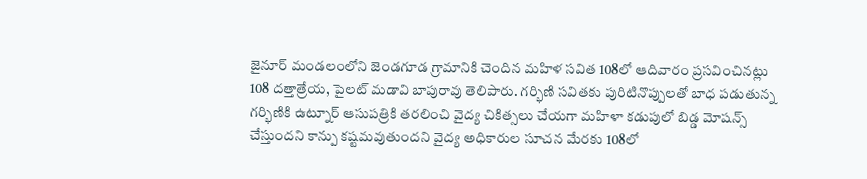జైనూర్ మండలంలోని జెండగూడ గ్రామానికి చెందిన మహిళ సవిత 108లో ఆదివారం ప్రసవించినట్లు 108 దత్తాత్రేయ, పైలట్ మడావి బాపురావు తెలిపారు. గర్భిణి సవితకు పురిటినొప్పులతో బాధ పడుతున్న గర్భిణికి ఉట్నూర్ ఆసుపత్రికి తరలించి వైద్య చికిత్సలు చేయగా మహిళా కడుపులో బిడ్డ మోషన్స్ చేస్తుందని కాన్పు కష్టమవుతుందని వైద్య అధికారుల సూచన మేరకు 108లో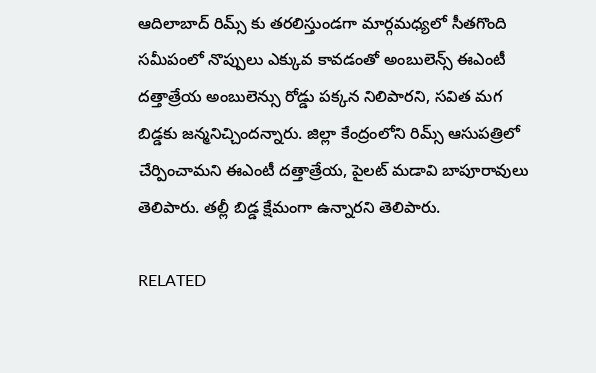ఆదిలాబాద్ రిమ్స్ కు తరలిస్తుండగా మార్గమధ్యలో సీతగొంది సమీపంలో నొప్పులు ఎక్కువ కావడంతో అంబులెన్స్ ఈఎంటీ దత్తాత్రేయ అంబులెన్సు రోడ్డు పక్కన నిలిపారని, సవిత మగ బిడ్డకు జన్మనిచ్చిందన్నారు. జిల్లా కేంద్రంలోని రిమ్స్ ఆసుపత్రిలో చేర్పించామని ఈఎంటీ దత్తాత్రేయ, పైలట్ మడావి బాపూరావులు తెలిపారు. తల్లీ బిడ్డ క్షేమంగా ఉన్నారని తెలిపారు.

RELATED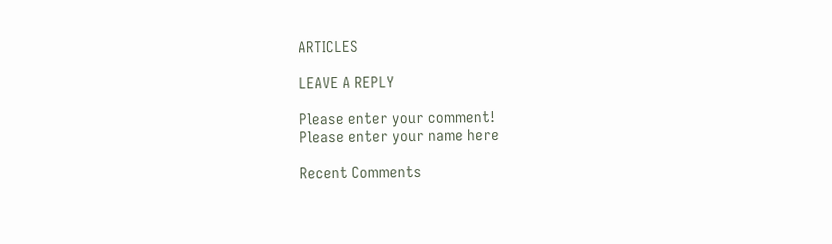ARTICLES

LEAVE A REPLY

Please enter your comment!
Please enter your name here

Recent Comments